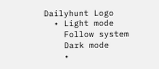Dailyhunt Logo
  • Light mode
    Follow system
    Dark mode
    •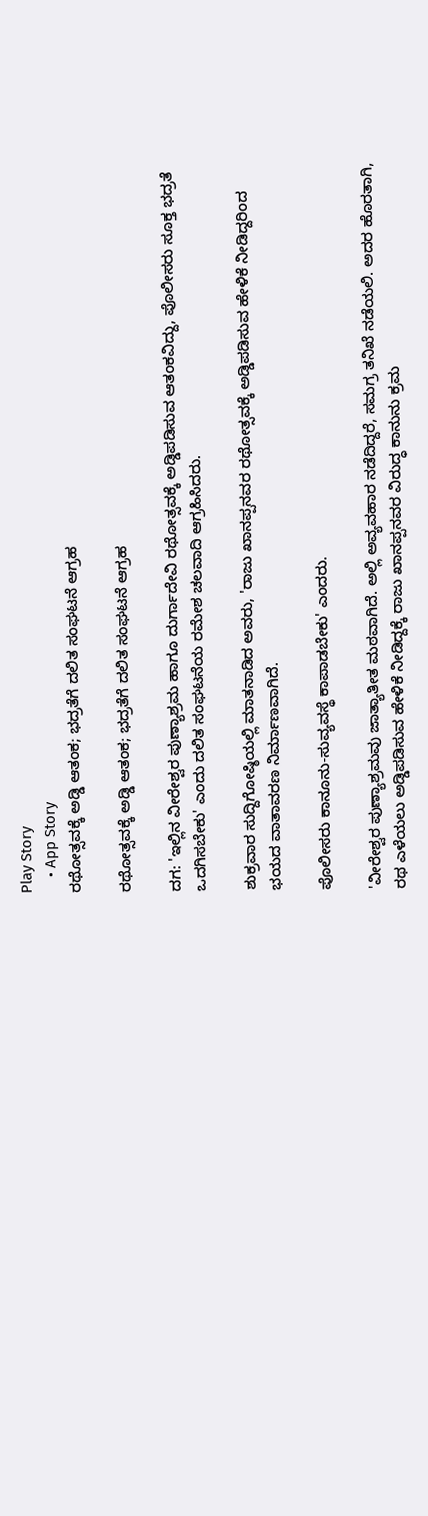Play Story
    • App Story
ರಥೋತ್ಸವಕ್ಕೆ ಅಡ್ಡಿ ಆತಂಕ; ಭದ್ರತೆಗೆ ದಲಿತ ಸಂಘಟನೆ ಆಗ್ರಹ

ರಥೋತ್ಸವಕ್ಕೆ ಅಡ್ಡಿ ಆತಂಕ; ಭದ್ರತೆಗೆ ದಲಿತ ಸಂಘಟನೆ ಆಗ್ರಹ

ದಗ: 'ಇಲ್ಲಿನ ವೀರೇಶ್ವರ ಪುಣ್ಯಾಶ್ರಮ ಹಾಗೂ ದುರ್ಗಾದೇವಿ ರಥೋತ್ಸವಕ್ಕೆ ಅಡ್ಡಿಪಡಿಸುವ ಆತಂಕವಿದ್ದು, ಪೊಲೀಸರು ಸೂಕ್ತ ಭದ್ರತೆ ಒದಗಿಸಬೇಕು' ಎಂದು ದಲಿತ ಸಂಘಟನೆಯ ರಮೇಶ ಚಲವಾದಿ ಆಗ್ರಹಿಸಿದರು.

ಶುಕ್ರವಾರ ಸುದ್ದಿಗೋಷ್ಠಿಯಲ್ಲಿ ಮಾತನಾಡಿದ ಅವರು, 'ರಾಜು ಖಾನಪ್ಪನವರ ರಥೋತ್ಸವಕ್ಕೆ ಅಡ್ಡಿಪಡಿಸುವ ಹೇಳಿಕೆ ನೀಡಿದ್ದರಿಂದ ಭಯದ ವಾತಾವರಣ ನಿರ್ಮಾಣವಾಗಿದೆ.

ಪೊಲೀಸರು ಕಾನೂನು-ಸುವ್ಯವಸ್ಥೆ ಕಾಪಾಡಬೇಕು' ಎಂದರು.

'ವೀರೇಶ್ವರ ಪುಣ್ಯಾಶ್ರಮವು ಜಾತ್ಯಾತೀತ ಮಠವಾಗಿದೆ. ಅಲ್ಲಿ ಅವ್ಯವಹಾರ ನಡೆದಿದ್ದರೆ, ಸಮಗ್ರ ತನಿಖೆ ನಡೆಯಲಿ. ಅದರ ಹೊರತಾಗಿ, ರಥ ಎಳೆಯಲು ಅಡ್ಡಿಪಡಿಸುವ ಹೇಳಿಕೆ ನೀಡಿದ್ದಕ್ಕೆ ರಾಜು ಖಾನಪ್ಪನವರ ವಿರುದ್ಧ ಕಾನುನು ಕ್ರಮ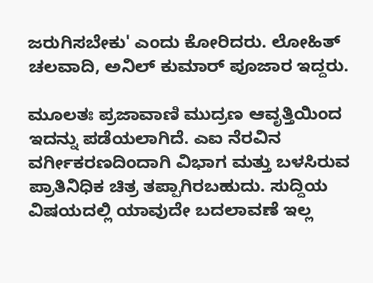ಜರುಗಿಸಬೇಕು' ಎಂದು ಕೋರಿದರು. ಲೋಹಿತ್ ಚಲವಾದಿ, ಅನಿಲ್ ಕುಮಾರ್ ಪೂಜಾರ ಇದ್ದರು.

ಮೂಲತಃ ಪ್ರಜಾವಾಣಿ ಮುದ್ರಣ ಆವೃತ್ತಿಯಿಂದ ಇದನ್ನು ಪಡೆಯಲಾಗಿದೆ. ಎಐ ನೆರವಿನ ವರ್ಗೀಕರಣದಿಂದಾಗಿ ವಿಭಾಗ ಮತ್ತು ಬಳಸಿರುವ ಪ್ರಾತಿನಿಧಿಕ ಚಿತ್ರ ತಪ್ಪಾಗಿರಬಹುದು. ಸುದ್ದಿಯ ವಿಷಯದಲ್ಲಿ ಯಾವುದೇ ಬದಲಾವಣೆ ಇಲ್ಲ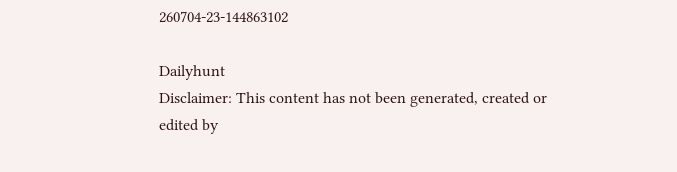260704-23-144863102

Dailyhunt
Disclaimer: This content has not been generated, created or edited by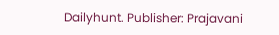Dailyhunt. Publisher: Prajavani